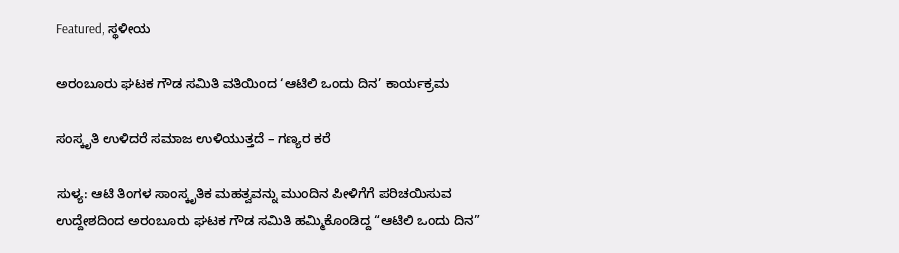Featured, ಸ್ಥಳೀಯ

ಅರಂಬೂರು ಘಟಕ ಗೌಡ ಸಮಿತಿ ವತಿಯಿಂದ ‘ಆಟಿಲಿ ಒಂದು ದಿನ’ ಕಾರ್ಯಕ್ರಮ

ಸಂಸ್ಕೃತಿ ಉಳಿದರೆ ಸಮಾಜ ಉಳಿಯುತ್ತದೆ – ಗಣ್ಯರ ಕರೆ

ಸುಳ್ಯ: ಆಟಿ ತಿಂಗಳ ಸಾಂಸ್ಕೃತಿಕ ಮಹತ್ವವನ್ನು ಮುಂದಿನ ಪೀಳಿಗೆಗೆ ಪರಿಚಯಿಸುವ ಉದ್ದೇಶದಿಂದ ಅರಂಬೂರು ಘಟಕ ಗೌಡ ಸಮಿತಿ ಹಮ್ಮಿಕೊಂಡಿದ್ದ “ಆಟಿಲಿ ಒಂದು ದಿನ”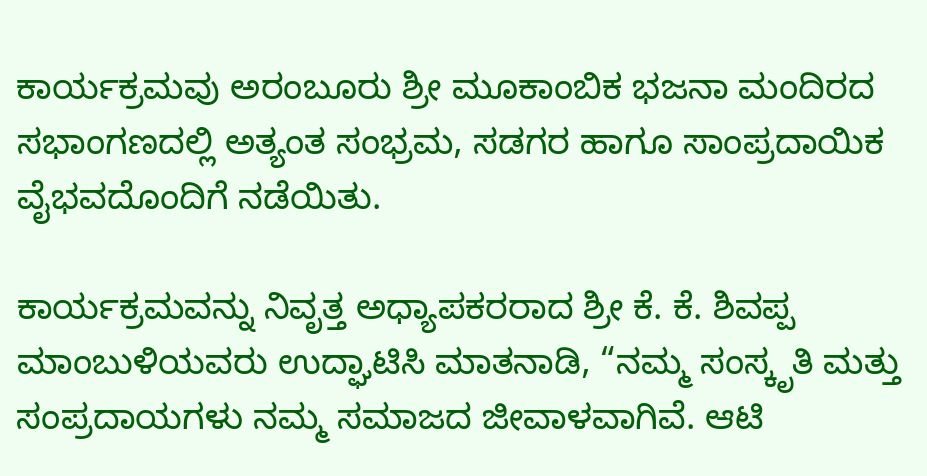ಕಾರ್ಯಕ್ರಮವು ಅರಂಬೂರು ಶ್ರೀ ಮೂಕಾಂಬಿಕ ಭಜನಾ ಮಂದಿರದ ಸಭಾಂಗಣದಲ್ಲಿ ಅತ್ಯಂತ ಸಂಭ್ರಮ, ಸಡಗರ ಹಾಗೂ ಸಾಂಪ್ರದಾಯಿಕ ವೈಭವದೊಂದಿಗೆ ನಡೆಯಿತು.

ಕಾರ್ಯಕ್ರಮವನ್ನು ನಿವೃತ್ತ ಅಧ್ಯಾಪಕರರಾದ ಶ್ರೀ ಕೆ. ಕೆ. ಶಿವಪ್ಪ ಮಾಂಬುಳಿಯವರು ಉದ್ಘಾಟಿಸಿ ಮಾತನಾಡಿ, “ನಮ್ಮ ಸಂಸ್ಕೃತಿ ಮತ್ತು ಸಂಪ್ರದಾಯಗಳು ನಮ್ಮ ಸಮಾಜದ ಜೀವಾಳವಾಗಿವೆ. ಆಟಿ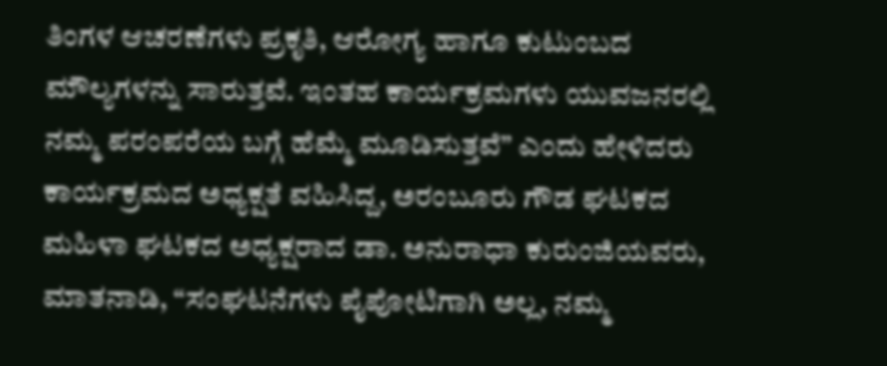ತಿಂಗಳ ಆಚರಣೆಗಳು ಪ್ರಕೃತಿ, ಆರೋಗ್ಯ ಹಾಗೂ ಕುಟುಂಬದ ಮೌಲ್ಯಗಳನ್ನು ಸಾರುತ್ತವೆ. ಇಂತಹ ಕಾರ್ಯಕ್ರಮಗಳು ಯುವಜನರಲ್ಲಿ ನಮ್ಮ ಪರಂಪರೆಯ ಬಗ್ಗೆ ಹೆಮ್ಮೆ ಮೂಡಿಸುತ್ತವೆ” ಎಂದು ಹೇಳಿದರು
ಕಾರ್ಯಕ್ರಮದ ಅಧ್ಯಕ್ಷತೆ ವಹಿಸಿದ್ದ, ಅರಂಬೂರು ಗೌಡ ಘಟಕದ ಮಹಿಳಾ ಘಟಕದ ಅಧ್ಯಕ್ಷರಾದ ಡಾ. ಅನುರಾಧಾ ಕುರುಂಜಿಯವರು, ಮಾತನಾಡಿ, “ಸಂಘಟನೆಗಳು ಪೈಪೋಟಿಗಾಗಿ ಅಲ್ಲ, ನಮ್ಮ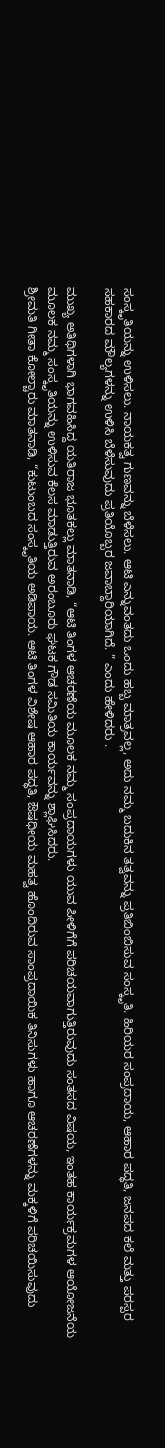ಸಂಸ್ಕೃತಿಯನ್ನು ಉಳಿಸಲು. ನಾಯಕತ್ವ ಗುಣವನ್ನು ಬೆಳೆಸಲು. ಆಟಿ ಎನ್ನುವಂತದು ಒಂದು ಹಬ್ಬ ಮಾತ್ರವಲ್ಲ, ಅದು ನಮ್ಮ ಬದುಕಿನ ತತ್ವವನ್ನು ಪ್ರತಿಬಿಂಬಿಸುವ ಸಂಸ್ಕೃತಿ. ಹಿರಿಯರ ಸಂಪ್ರದಾಯ, ಆಹಾರ ಪದ್ಧತಿ, ಜನಪದ ಕಲೆ ಮತ್ತು ಪರಸ್ಪರ ಸಹಕಾರದ ಮೌಲ್ಯಗಳನ್ನು ಉಳಿಸಿ ಬೆಳೆಸುವುದು ಪ್ರತಿಯೊಬ್ಬರ ಜವಾಬ್ದಾರಿಯಾಗಿದೆ. ” ಎಂದು ಹೇಳಿದರು .

ಮುಖ್ಯ ಅತಿಥಿಗಳಾಗಿ ಭಾಗವಹಿಸಿದ್ದ ಯತಿರಾಜ ಭೂತಕಲ್ಲು ಮಾತನಾಡಿ, “ಆಟಿ ತಿಂಗಳ ಆಚರಣೆಯ ಮೂಲಕ ನಮ್ಮ ಸಂಪ್ರದಾಯಗಳು ಯುವ ಪೀಳಿಗೆಗೆ ಪರಿಚಯವಾಗುತ್ತಿರುವುದು ಸಂತಸದ ವಿಷಯ, ಇಂತಹ ಕಾರ್ಯಕ್ರಮಗಳ ಆಯೋಜನೆಯ ಮೂಲಕ ನಮ್ಮ ಸಂಸ್ಕೃತಿಯನ್ನು ಉಳಿಸುವ ಕೆಲಸ ಮಾಡುತ್ತಿರುವ ಅರಂಬೂರು ಘಟಕ ಗೌಡ ಸಮಿತಿಯ ಕಾರ್ಯವನ್ನು ಶ್ಲಾಘಿಸಿದರು.
ಶ್ರೀಮತಿ ಗೀತಾ ಕೋಲ್ಚಾರು ಮಾತನಾಡಿ, “ಕುಟುಂಬದ ಸಂಸ್ಕೃತಿಯ ಅಡಿಪಾಯ. ಆಟಿ ತಿಂಗಳ ವಿಶೇಷ ಆಹಾರ ಪದ್ಧತಿ, ಔಷಧೀಯ ಮಹತ್ವ ಹೊಂದಿರುವ ಸಾಂಪ್ರದಾಯಿಕ ತಿನಿಸುಗಳು ಹಾಗೂ ಆಚರಣೆಗಳನ್ನು ಮಕ್ಕಳಿಗೆ ಪರಿಚಯಿಸುವುದು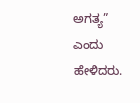ಅಗತ್ಯ” ಎಂದು ಹೇಳಿದರು.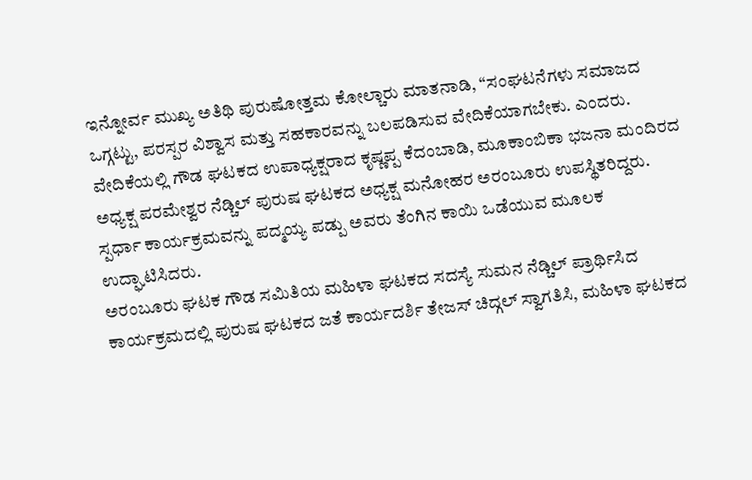ಇನ್ನೋರ್ವ ಮುಖ್ಯ ಅತಿಥಿ ಪುರುಷೋತ್ತಮ ಕೋಲ್ಚಾರು ಮಾತನಾಡಿ, “ಸಂಘಟನೆಗಳು ಸಮಾಜದ ಒಗ್ಗಟ್ಟು, ಪರಸ್ಪರ ವಿಶ್ವಾಸ ಮತ್ತು ಸಹಕಾರವನ್ನು ಬಲಪಡಿಸುವ ವೇದಿಕೆಯಾಗಬೇಕು. ಎಂದರು.
ವೇದಿಕೆಯಲ್ಲಿ ಗೌಡ ಘಟಕದ ಉಪಾಧ್ಯಕ್ಷರಾದ ಕೃಷ್ಣಪ್ಪ ಕೆದಂಬಾಡಿ, ಮೂಕಾಂಬಿಕಾ ಭಜನಾ ಮಂದಿರದ ಅಧ್ಯಕ್ಷ ಪರಮೇಶ್ವರ ನೆಡ್ಚಿಲ್ ಪುರುಷ ಘಟಕದ ಅಧ್ಯಕ್ಷ ಮನೋಹರ ಅರಂಬೂರು ಉಪಸ್ಥಿತರಿದ್ದರು. ಸ್ಪರ್ಧಾ ಕಾರ್ಯಕ್ರಮವನ್ನು ಪದ್ಮಯ್ಯ ಪಡ್ಪು ಅವರು ತೆಂಗಿನ ಕಾಯಿ ಒಡೆಯುವ ಮೂಲಕ ಉದ್ಘಾಟಿಸಿದರು.
ಅರಂಬೂರು ಘಟಕ ಗೌಡ ಸಮಿತಿಯ ಮಹಿಳಾ ಘಟಕದ ಸದಸ್ಯೆ ಸುಮನ ನೆಡ್ಚಿಲ್ ಪ್ರಾರ್ಥಿಸಿದ ಕಾರ್ಯಕ್ರಮದಲ್ಲಿ ಪುರುಷ ಘಟಕದ ಜತೆ ಕಾರ್ಯದರ್ಶಿ ತೇಜಸ್ ಚಿದ್ಗಲ್ ಸ್ವಾಗತಿಸಿ, ಮಹಿಳಾ ಘಟಕದ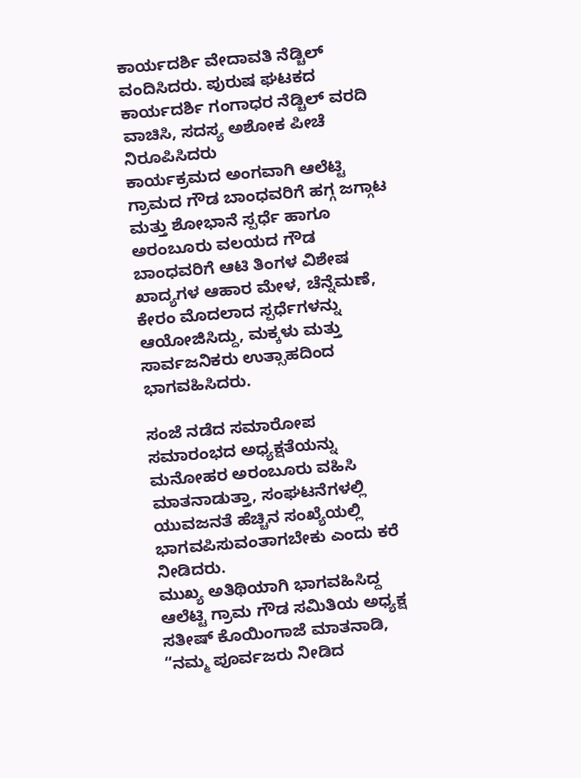ಕಾರ್ಯದರ್ಶಿ ವೇದಾವತಿ ನೆಡ್ಚಿಲ್ ವಂದಿಸಿದರು. ಪುರುಷ ಘಟಕದ ಕಾರ್ಯದರ್ಶಿ ಗಂಗಾಧರ ನೆಡ್ಚಿಲ್ ವರದಿ ವಾಚಿಸಿ, ಸದಸ್ಯ ಅಶೋಕ ಪೀಚೆ ನಿರೂಪಿಸಿದರು
ಕಾರ್ಯಕ್ರಮದ ಅಂಗವಾಗಿ ಆಲೆಟ್ಟಿ ಗ್ರಾಮದ ಗೌಡ ಬಾಂಧವರಿಗೆ ಹಗ್ಗ ಜಗ್ಗಾಟ ಮತ್ತು ಶೋಭಾನೆ ಸ್ಪರ್ಧೆ ಹಾಗೂ ಅರಂಬೂರು ವಲಯದ ಗೌಡ ಬಾಂಧವರಿಗೆ ಆಟಿ ತಿಂಗಳ ವಿಶೇಷ ಖಾದ್ಯಗಳ ಆಹಾರ ಮೇಳ, ಚೆನ್ನೆಮಣೆ, ಕೇರಂ ಮೊದಲಾದ ಸ್ಪರ್ಧೆಗಳನ್ನು ಆಯೋಜಿಸಿದ್ದು, ಮಕ್ಕಳು ಮತ್ತು ಸಾರ್ವಜನಿಕರು ಉತ್ಸಾಹದಿಂದ ಭಾಗವಹಿಸಿದರು.

ಸಂಜೆ ನಡೆದ ಸಮಾರೋಪ ಸಮಾರಂಭದ ಅಧ್ಯಕ್ಷತೆಯನ್ನು
ಮನೋಹರ ಅರಂಬೂರು ವಹಿಸಿ ಮಾತನಾಡುತ್ತಾ, ಸಂಘಟನೆಗಳಲ್ಲಿ ಯುವಜನತೆ ಹೆಚ್ಚಿನ ಸಂಖ್ಯೆಯಲ್ಲಿ ಭಾಗವಪಿಸುವಂತಾಗಬೇಕು ಎಂದು ಕರೆ ನೀಡಿದರು.
ಮುಖ್ಯ ಅತಿಥಿಯಾಗಿ ಭಾಗವಹಿಸಿದ್ದ ಆಲೆಟ್ಟಿ ಗ್ರಾಮ ಗೌಡ ಸಮಿತಿಯ ಅಧ್ಯಕ್ಷ ಸತೀಷ್ ಕೊಯಿಂಗಾಜೆ ಮಾತನಾಡಿ, “ನಮ್ಮ ಪೂರ್ವಜರು ನೀಡಿದ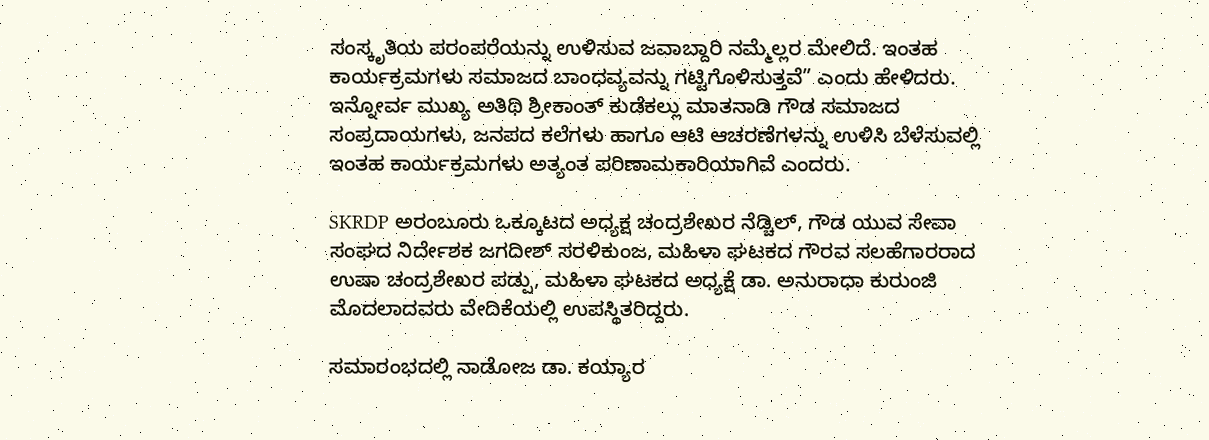ಸಂಸ್ಕೃತಿಯ ಪರಂಪರೆಯನ್ನು ಉಳಿಸುವ ಜವಾಬ್ದಾರಿ ನಮ್ಮೆಲ್ಲರ ಮೇಲಿದೆ. ಇಂತಹ ಕಾರ್ಯಕ್ರಮಗಳು ಸಮಾಜದ ಬಾಂಧವ್ಯವನ್ನು ಗಟ್ಟಿಗೊಳಿಸುತ್ತವೆ” ಎಂದು ಹೇಳಿದರು.
ಇನ್ನೋರ್ವ ಮುಖ್ಯ ಅತಿಥಿ ಶ್ರೀಕಾಂತ್ ಕುಡೆಕಲ್ಲು ಮಾತನಾಡಿ ಗೌಡ ಸಮಾಜದ ಸಂಪ್ರದಾಯಗಳು, ಜನಪದ ಕಲೆಗಳು ಹಾಗೂ ಆಟಿ ಆಚರಣೆಗಳನ್ನು ಉಳಿಸಿ ಬೆಳೆಸುವಲ್ಲಿ ಇಂತಹ ಕಾರ್ಯಕ್ರಮಗಳು ಅತ್ಯಂತ ಪರಿಣಾಮಕಾರಿಯಾಗಿವೆ ಎಂದರು.

SKRDP ಅರಂಬೂರು ಒಕ್ಕೂಟದ ಅಧ್ಯಕ್ಷ ಚಂದ್ರಶೇಖರ ನೆಡ್ಚಿಲ್, ಗೌಡ ಯುವ ಸೇವಾ ಸಂಘದ ನಿರ್ದೇಶಕ ಜಗದೀಶ್ ಸರಳಿಕುಂಜ, ಮಹಿಳಾ ಘಟಕದ ಗೌರವ ಸಲಹೆಗಾರರಾದ ಉಷಾ ಚಂದ್ರಶೇಖರ ಪಡ್ಪು, ಮಹಿಳಾ ಘಟಕದ ಅಧ್ಯಕ್ಷೆ ಡಾ. ಅನುರಾಧಾ ಕುರುಂಜಿ ಮೊದಲಾದವರು ವೇದಿಕೆಯಲ್ಲಿ ಉಪಸ್ಥಿತರಿದ್ದರು.

ಸಮಾರಂಭದಲ್ಲಿ ನಾಡೋಜ ಡಾ. ಕಯ್ಯಾರ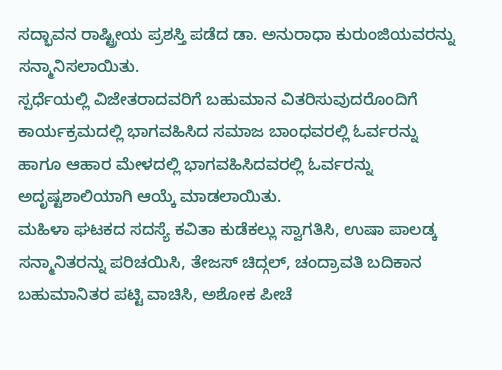ಸದ್ಭಾವನ ರಾಷ್ಟ್ರೀಯ ಪ್ರಶಸ್ತಿ ಪಡೆದ ಡಾ. ಅನುರಾಧಾ ಕುರುಂಜಿಯವರನ್ನು ಸನ್ಮಾನಿಸಲಾಯಿತು.
ಸ್ಪರ್ಧೆಯಲ್ಲಿ ವಿಜೇತರಾದವರಿಗೆ ಬಹುಮಾನ ವಿತರಿಸುವುದರೊಂದಿಗೆ ಕಾರ್ಯಕ್ರಮದಲ್ಲಿ ಭಾಗವಹಿಸಿದ ಸಮಾಜ ಬಾಂಧವರಲ್ಲಿ ಓರ್ವರನ್ನು ಹಾಗೂ ಆಹಾರ ಮೇಳದಲ್ಲಿ ಭಾಗವಹಿಸಿದವರಲ್ಲಿ ಓರ್ವರನ್ನು ಅದೃಷ್ಟಶಾಲಿಯಾಗಿ ಆಯ್ಕೆ ಮಾಡಲಾಯಿತು.
ಮಹಿಳಾ ಘಟಕದ ಸದಸ್ಯೆ ಕವಿತಾ ಕುಡೆಕಲ್ಲು ಸ್ವಾಗತಿಸಿ, ಉಷಾ ಪಾಲಡ್ಕ ಸನ್ಮಾನಿತರನ್ನು ಪರಿಚಯಿಸಿ, ತೇಜಸ್ ಚಿದ್ಗಲ್, ಚಂದ್ರಾವತಿ ಬದಿಕಾನ ಬಹುಮಾನಿತರ ಪಟ್ಟಿ ವಾಚಿಸಿ, ಅಶೋಕ ಪೀಚೆ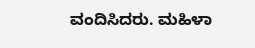ವಂದಿಸಿದರು. ಮಹಿಳಾ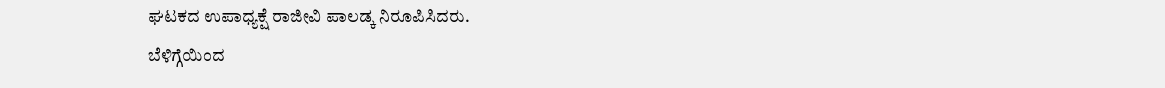ಘಟಕದ ಉಪಾಧ್ಯಕ್ಷೆ ರಾಜೀವಿ ಪಾಲಡ್ಕ ನಿರೂಪಿಸಿದರು.
ಬೆಳಿಗ್ಗೆಯಿಂದ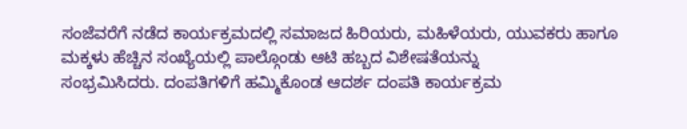ಸಂಜೆವರೆಗೆ ನಡೆದ ಕಾರ್ಯಕ್ರಮದಲ್ಲಿ ಸಮಾಜದ ಹಿರಿಯರು, ಮಹಿಳೆಯರು, ಯುವಕರು ಹಾಗೂ ಮಕ್ಕಳು ಹೆಚ್ಚಿನ ಸಂಖ್ಯೆಯಲ್ಲಿ ಪಾಲ್ಗೊಂಡು ಆಟಿ ಹಬ್ಬದ ವಿಶೇಷತೆಯನ್ನು
ಸಂಭ್ರಮಿಸಿದರು. ದಂಪತಿಗಳಿಗೆ ಹಮ್ಮಿಕೊಂಡ ಆದರ್ಶ ದಂಪತಿ ಕಾರ್ಯಕ್ರಮ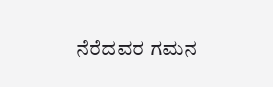ನೆರೆದವರ ಗಮನ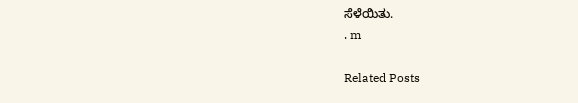ಸೆಳೆಯಿತು.
. m

Related Posts